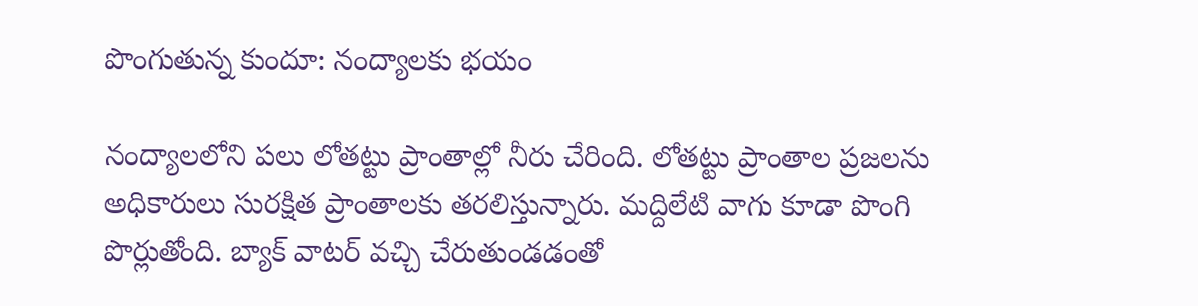పొంగుతున్న కుందూ: నంద్యాలకు భయం

నంద్యాలలోని పలు లోతట్టు ప్రాంతాల్లో నీరు చేరింది. లోతట్టు ప్రాంతాల ప్రజలను అధికారులు సురక్షిత ప్రాంతాలకు తరలిస్తున్నారు. మద్దిలేటి వాగు కూడా పొంగి పొర్లుతోంది. బ్యాక్ వాటర్ వచ్చి చేరుతుండడంతో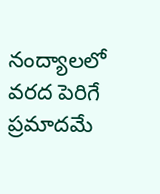నంద్యాలలో వరద పెరిగే ప్రమాదమే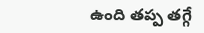ఉంది తప్ప తగ్గే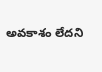అవకాశం లేదని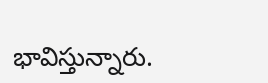భావిస్తున్నారు.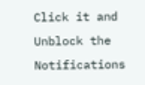Click it and Unblock the Notifications